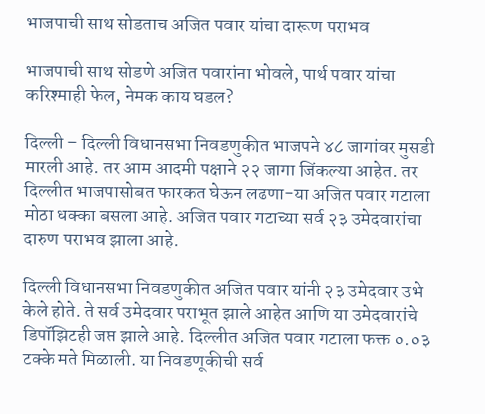भाजपाची साथ सोडताच अजित पवार यांचा दारूण पराभव

भाजपाची साथ सोडणे अजित पवारांना भोवले, पार्थ पवार यांचा करिश्माही फेल, नेमक काय घडल?

दिल्ली – दिल्ली विधानसभा निवडणुकीत भाजपने ४८ जागांवर मुसडी मारली आहे. तर आम आदमी पक्षाने २२ जागा जिंकल्या आहेत. तर दिल्लीत भाजपासोबत फारकत घेऊन लढणा-या अजित पवार गटाला मोठा धक्का बसला आहे. अजित पवार गटाच्या सर्व २३ उमेदवारांचा दारुण पराभव झाला आहे.

दिल्ली विधानसभा निवडणुकीत अजित पवार यांनी २३ उमेदवार उभे केले होते. ते सर्व उमेदवार पराभूत झाले आहेत आणि या उमेदवारांचे डिपॉझिटही जप्त झाले आहे. दिल्लीत अजित पवार गटाला फक्त ०.०३ टक्के मते मिळाली. या निवडणूकीची सर्व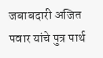जबाबदारी अजित पवार यांचे पुत्र पार्थ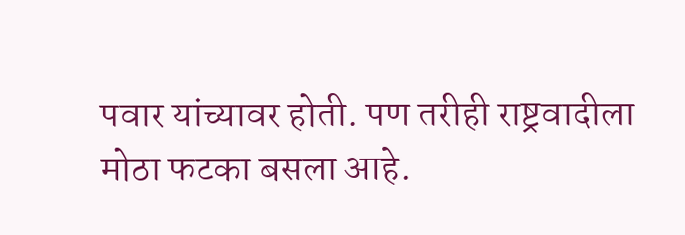पवार यांच्यावर होती. पण तरीही राष्ट्रवादीला मोठा फटका बसला आहे.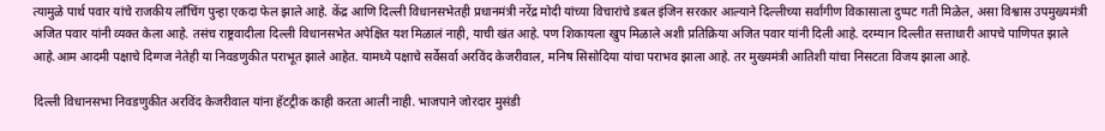त्यामुळे पार्थ पवार यांचे राजकीय लाँचिंग पुन्हा एकदा फेल झाले आहे. केंद्र आणि दिल्ली विधानसभेतही प्रधानमंत्री नरेंद्र मोदी यांच्या विचारांचे डबल इंजिन सरकार आल्याने दिल्लीच्या सर्वांगीण विकासाला दुप्पट गती मिळेल, असा विश्वास उपमुख्यमंत्री अजित पवार यांनी व्यक्त केला आहे. तसंच राष्ट्रवादीला दिल्ली विधानसभेत अपेक्षित यश मिळालं नाही, याची खंत आहे. पण शिकायला खुप मिळाले अशी प्रतिक्रिया अजित पवार यांनी दिली आहे. दरम्यान दिल्लीत सत्ताधारी आपचे पाणिपत झाले आहे.आम आदमी पक्षाचे दिग्गज नेतेही या निवडणुकीत पराभूत झाले आहेत. यामध्ये पक्षाचे सर्वेसर्वा अरविंद केजरीवाल, मनिष सिसोदिया यांचा पराभव झाला आहे. तर मुख्यमंत्री आतिशी यांचा निसटता विजय झाला आहे.

दिल्ली विधानसभा निवडणुकीत अरविंद केजरीवाल यांना हॅटट्रीक काही करता आली नाही. भाजपाने जोरदार मुसंडी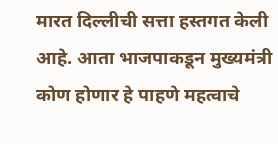मारत दिल्लीची सत्ता हस्तगत केली आहे. आता भाजपाकडून मुख्यमंत्री कोण होणार हे पाहणे महत्वाचे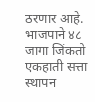ठरणार आहे. भाजपाने ४८ जागा जिंकतो एकहाती सत्ता स्थापन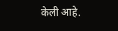केली आहे.